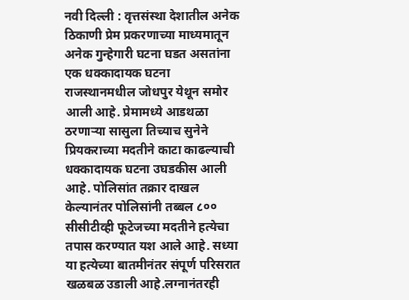नवी दिल्ली : वृत्तसंस्था देशातील अनेक ठिकाणी प्रेम प्रकरणाच्या माध्यमातून अनेक गुन्हेगारी घटना घडत असतांना एक धक्कादायक घटना राजस्थानमधील जोधपुर येथून समोर आली आहे. प्रेमामध्ये आडथळा ठरणाऱ्या सासुला तिच्याच सुनेने प्रियकराच्या मदतीने काटा काढल्याची धक्कादायक घटना उघडकीस आली आहे. पोलिसांत तक्रार दाखल केल्यानंतर पोलिसांनी तब्बल ८०० सीसीटीव्ही फूटेजच्या मदतीने हत्येचा तपास करण्यात यश आले आहे. सध्या या हत्येच्या बातमीनंतर संपूर्ण परिसरात खळबळ उडाली आहे.लग्नानंतरही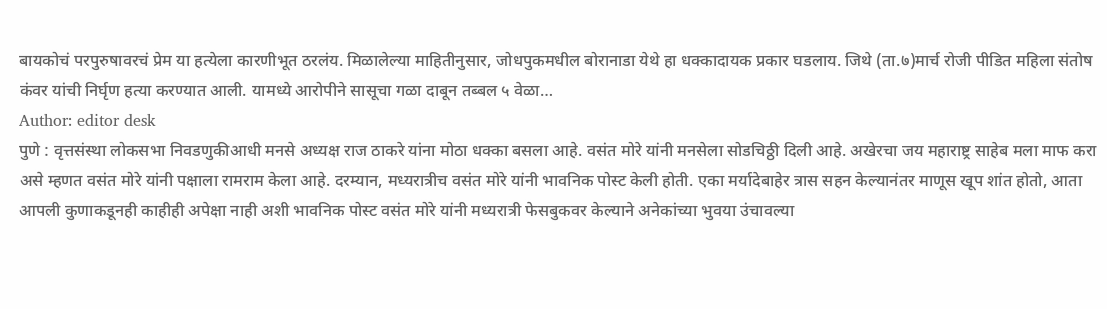बायकोचं परपुरुषावरचं प्रेम या हत्येला कारणीभूत ठरलंय. मिळालेल्या माहितीनुसार, जोधपुकमधील बोरानाडा येथे हा धक्कादायक प्रकार घडलाय. जिथे (ता.७)मार्च रोजी पीडित महिला संतोष कंवर यांची निर्घृण हत्या करण्यात आली. यामध्ये आरोपीने सासूचा गळा दाबून तब्बल ५ वेळा…
Author: editor desk
पुणे : वृत्तसंस्था लोकसभा निवडणुकीआधी मनसे अध्यक्ष राज ठाकरे यांना मोठा धक्का बसला आहे. वसंत मोरे यांनी मनसेला सोडचिठ्ठी दिली आहे. अखेरचा जय महाराष्ट्र साहेब मला माफ करा असे म्हणत वसंत मोरे यांनी पक्षाला रामराम केला आहे. दरम्यान, मध्यरात्रीच वसंत मोरे यांनी भावनिक पोस्ट केली होती. एका मर्यादेबाहेर त्रास सहन केल्यानंतर माणूस खूप शांत होतो, आता आपली कुणाकडूनही काहीही अपेक्षा नाही अशी भावनिक पोस्ट वसंत मोरे यांनी मध्यरात्री फेसबुकवर केल्याने अनेकांच्या भुवया उंचावल्या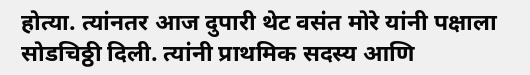होत्या. त्यांनतर आज दुपारी थेट वसंत मोरे यांनी पक्षाला सोडचिठ्ठी दिली. त्यांनी प्राथमिक सदस्य आणि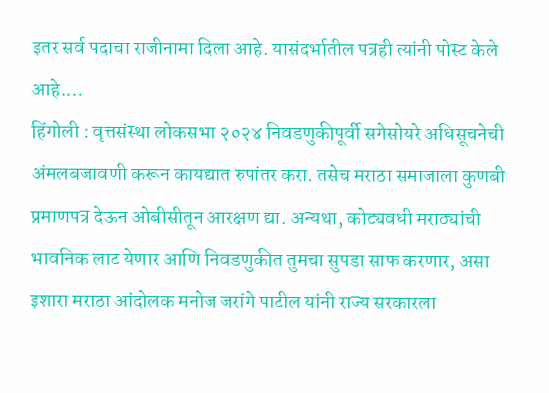इतर सर्व पदाचा राजीनामा दिला आहे. यासंदर्भातील पत्रही त्यांनी पोस्ट केले आहे.…
हिंगोली : वृत्तसंस्था लोकसभा २०२४ निवडणुकीपूर्वी सगेसोयरे अधिसूचनेची अंमलबजावणी करून कायद्यात रुपांतर करा. तसेच मराठा समाजाला कुणबी प्रमाणपत्र देऊन ओबीसीतून आरक्षण द्या. अन्यथा, कोट्यवधी मराठ्यांची भावनिक लाट येणार आणि निवडणुकीत तुमचा सुपडा साफ करणार, असा इशारा मराठा आंदोलक मनोज जरांगे पाटील यांनी राज्य सरकारला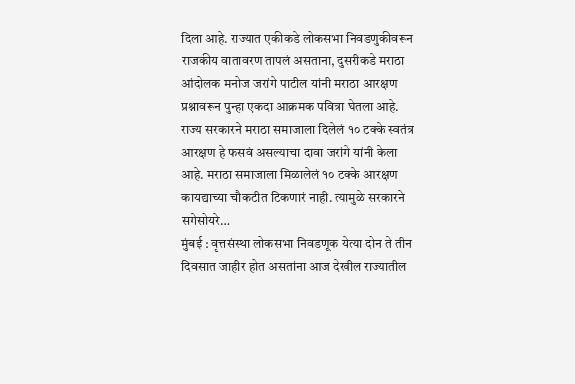दिला आहे. राज्यात एकीकडे लोकसभा निवडणुकीवरून राजकीय वातावरण तापलं असताना, दुसरीकडे मराठा आंदोलक मनोज जरांगे पाटील यांनी मराठा आरक्षण प्रश्नावरून पुन्हा एकदा आक्रमक पवित्रा घेतला आहे. राज्य सरकारने मराठा समाजाला दिलेलं १० टक्के स्वतंत्र आरक्षण हे फसवं असल्याचा दावा जरांगे यांनी केला आहे. मराठा समाजाला मिळालेलं १० टक्के आरक्षण कायद्याच्या चौकटीत टिकणारं नाही. त्यामुळे सरकारने सगेसोयरे…
मुंबई : वृत्तसंस्था लोकसभा निवडणूक येत्या दोन ते तीन दिवसात जाहीर होत असतांना आज देखील राज्यातील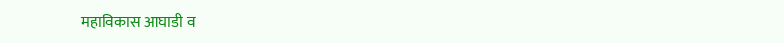महाविकास आघाडी व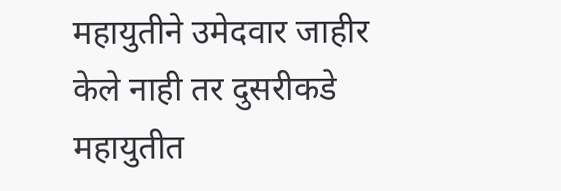महायुतीने उमेदवार जाहीर केले नाही तर दुसरीकडे महायुतीत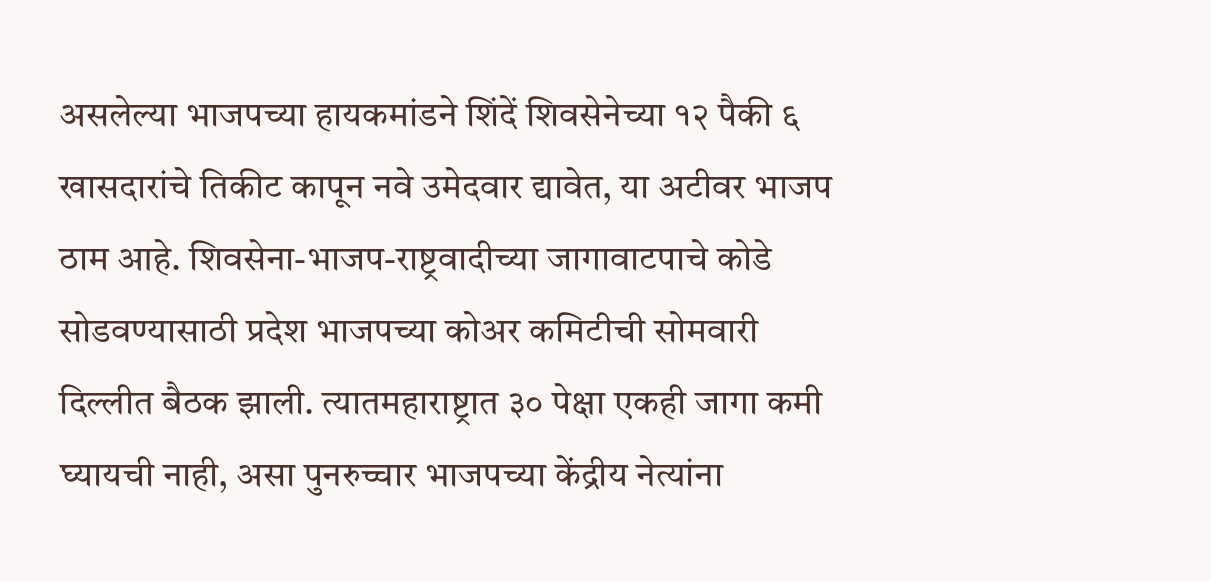असलेल्या भाजपच्या हायकमांडने शिंदें शिवसेनेच्या १२ पैकी ६ खासदारांचे तिकीट कापून नवे उमेदवार द्यावेत, या अटीवर भाजप ठाम आहे. शिवसेना-भाजप-राष्ट्रवादीच्या जागावाटपाचे कोडे सोडवण्यासाठी प्रदेश भाजपच्या कोअर कमिटीची सोमवारी दिल्लीत बैठक झाली. त्यातमहाराष्ट्रात ३० पेक्षा एकही जागा कमी घ्यायची नाही, असा पुनरुच्चार भाजपच्या केंद्रीय नेत्यांना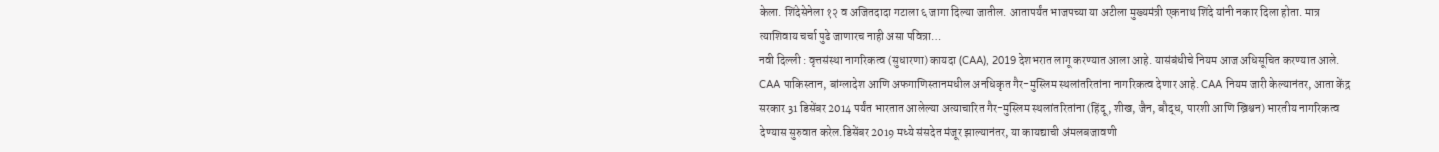केला. शिंदेसेनेला १२ व अजितदादा गटाला ६ जागा दिल्या जातील. आतापर्यंत भाजपच्या या अटीला मुख्यमंत्री एकनाथ शिंदे यांनी नकार दिला होता. मात्र त्याशिवाय चर्चा पुढे जाणारच नाही असा पवित्रा…
नवी दिल्ली : वृत्तसंस्था नागरिकत्व (सुधारणा) कायदा (CAA), 2019 देशभरात लागू करण्यात आला आहे. यासंबंधीचे नियम आज अधिसूचित करण्यात आले. CAA पाकिस्तान, बांग्लादेश आणि अफगाणिस्तानमधील अनधिकृत गैर-मुस्लिम स्थलांतरितांना नागरिकत्व देणार आहे. CAA नियम जारी केल्यानंतर, आता केंद्र सरकार 31 डिसेंबर 2014 पर्यंत भारतात आलेल्या अत्याचारित गैर-मुस्लिम स्थलांतरितांना (हिंदू, शीख, जैन, बौद्ध, पारशी आणि ख्रिश्चन) भारतीय नागरिकत्व देण्यास सुरुवात करेल.डिसेंबर 2019 मध्ये संसदेत मंजूर झाल्यानंतर, या कायद्याची अंमलबजावणी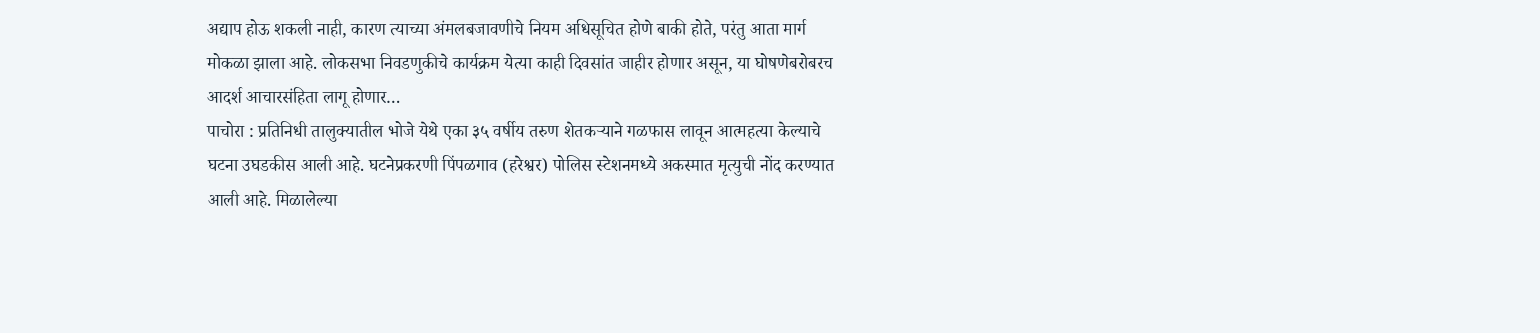अद्याप होऊ शकली नाही, कारण त्याच्या अंमलबजावणीचे नियम अधिसूचित होणे बाकी होते, परंतु आता मार्ग मोकळा झाला आहे. लोकसभा निवडणुकीचे कार्यक्रम येत्या काही दिवसांत जाहीर होणार असून, या घोषणेबरोबरच आदर्श आचारसंहिता लागू होणार…
पाचोरा : प्रतिनिधी तालुक्यातील भोजे येथे एका ३५ वर्षीय तरुण शेतकऱ्याने गळफास लावून आत्महत्या केल्याचे घटना उघडकीस आली आहे. घटनेप्रकरणी पिंपळगाव (हरेश्वर) पोलिस स्टेशनमध्ये अकस्मात मृत्युची नोंद करण्यात आली आहे. मिळालेल्या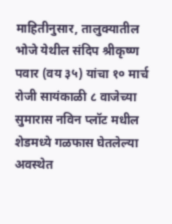माहितीनुसार, तालुक्यातील भोजे येथील संदिप श्रीकृष्ण पवार (वय ३५) यांचा १० मार्च रोजी सायंकाळी ८ वाजेच्या सुमारास नविन प्लॉट मधील शेडमध्ये गळफास घेतलेल्या अवस्थेत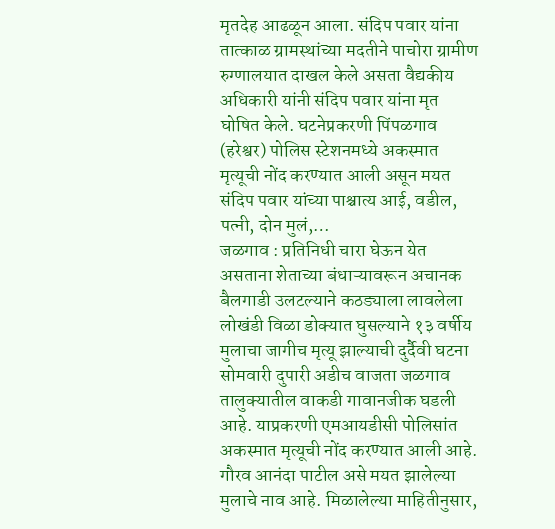मृतदेह आढळून आला. संदिप पवार यांना तात्काळ ग्रामस्थांच्या मदतीने पाचोरा ग्रामीण रुग्णालयात दाखल केले असता वैद्यकीय अधिकारी यांनी संदिप पवार यांना मृत घोषित केले. घटनेप्रकरणी पिंपळगाव (हरेश्वर) पोलिस स्टेशनमध्ये अकस्मात मृत्यूची नोंद करण्यात आली असून मयत संदिप पवार यांच्या पाश्चात्य आई, वडील, पत्नी, दोन मुलं,…
जळगाव : प्रतिनिधी चारा घेऊन येत असताना शेताच्या बंधाऱ्यावरून अचानक बैलगाडी उलटल्याने कठड्याला लावलेला लोखंडी विळा डोक्यात घुसल्याने १३ वर्षीय मुलाचा जागीच मृत्यू झाल्याची दुर्दैवी घटना सोमवारी दुपारी अडीच वाजता जळगाव तालुक्यातील वाकडी गावानजीक घडली आहे. याप्रकरणी एमआयडीसी पोलिसांत अकस्मात मृत्यूची नोंद करण्यात आली आहे. गौरव आनंदा पाटील असे मयत झालेल्या मुलाचे नाव आहे. मिळालेल्या माहितीनुसार,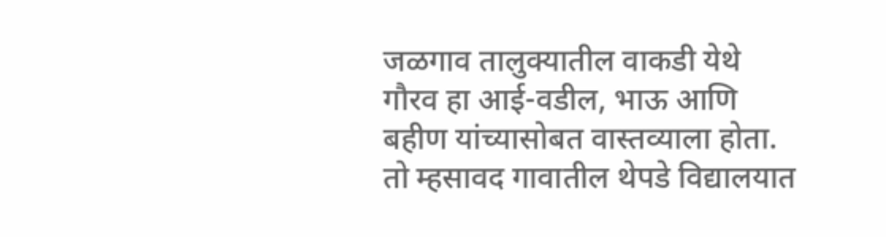जळगाव तालुक्यातील वाकडी येथे गौरव हा आई-वडील, भाऊ आणि बहीण यांच्यासोबत वास्तव्याला होता. तो म्हसावद गावातील थेपडे विद्यालयात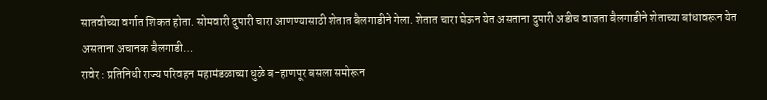सातवीच्या वर्गात शिकत होता. सोमवारी दुपारी चारा आणण्यासाठी शेतात बैलगाडीने गेला. शेतात चारा घेऊन येत असताना दुपारी अडीच वाजता बैलगाडीने शेताच्या बांधावरून येत असताना अचानक बैलगाडी…
रावेर : प्रतिनिधी राज्य परिवहन महामंडळाच्या धुळे ब-हाणपूर बसला समोरून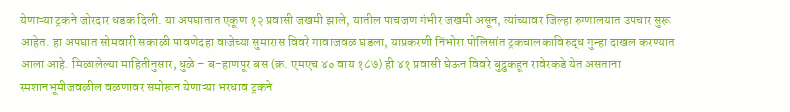येणाऱ्या ट्रकने जोरदार धडक दिली. या अपघातात एकूण १२ प्रवासी जखमी झाले, यातील पाचजण गंभीर जखमी असून, त्यांच्यावर जिल्हा रुग्णालयात उपचार सुरू आहेत. हा अपघात सोमवारी सकाळी पावणेदहा वाजेच्या सुमारास विवरे गावाजवळ घडला, याप्रकरणी निंभोरा पोलिसांत ट्रकचालकाविरुद्ध गुन्हा दाखल करण्यात आला आहे. मिळालेल्या माहितीनुसार, धुळे – ब-हाणपूर बस (क्र. एमएच ४० वाय १८७) ही ४१ प्रवासी घेऊन विवरे बुद्रुकहून रावेरकडे येत असताना स्मशानभूमीजवळील वळणावर समोरून येणाऱ्या भरधाव ट्रकने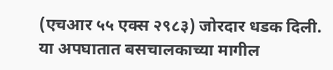(एचआर ५५ एक्स २९८३) जोरदार धडक दिली. या अपघातात बसचालकाच्या मागील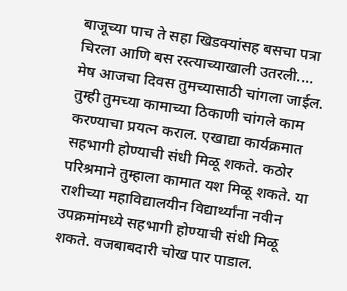बाजूच्या पाच ते सहा खिडक्यांसह बसचा पत्रा चिरला आणि बस रस्त्याच्याखाली उतरली.…
मेष आजचा दिवस तुमच्यासाठी चांगला जाईल. तुम्ही तुमच्या कामाच्या ठिकाणी चांगले काम करण्याचा प्रयत्न कराल. एखाद्या कार्यक्रमात सहभागी होण्याची संधी मिळू शकते. कठोर परिश्रमाने तुम्हाला कामात यश मिळू शकते. या राशीच्या महाविद्यालयीन विद्यार्थ्यांना नवीन उपक्रमांमध्ये सहभागी होण्याची संधी मिळू शकते. वजबाबदारी चोख पार पाडाल.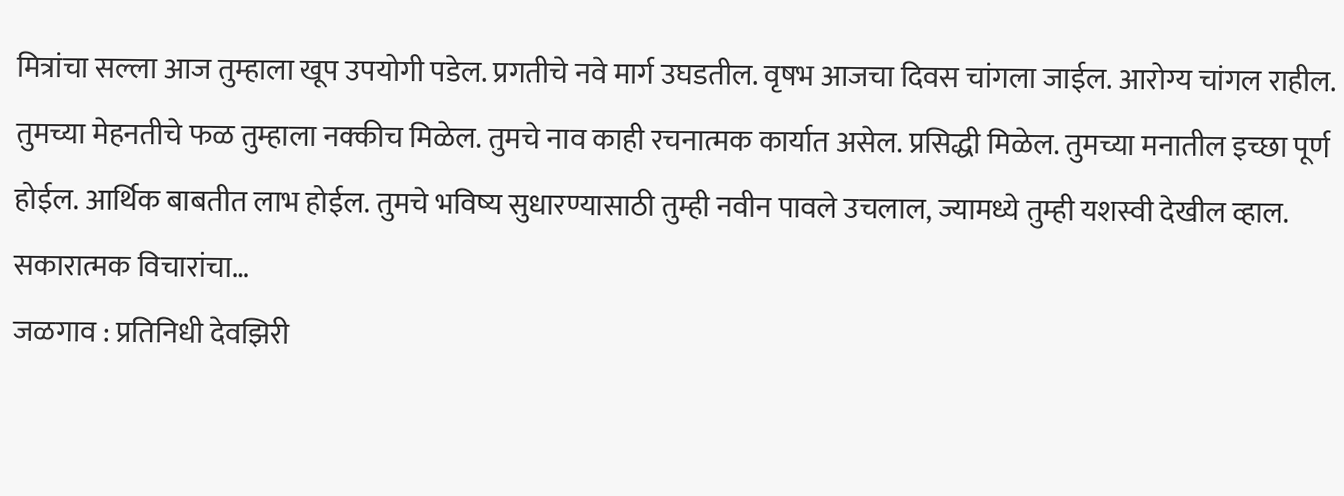मित्रांचा सल्ला आज तुम्हाला खूप उपयोगी पडेल. प्रगतीचे नवे मार्ग उघडतील. वृषभ आजचा दिवस चांगला जाईल. आरोग्य चांगल राहील. तुमच्या मेहनतीचे फळ तुम्हाला नक्कीच मिळेल. तुमचे नाव काही रचनात्मक कार्यात असेल. प्रसिद्धी मिळेल. तुमच्या मनातील इच्छा पूर्ण होईल. आर्थिक बाबतीत लाभ होईल. तुमचे भविष्य सुधारण्यासाठी तुम्ही नवीन पावले उचलाल, ज्यामध्ये तुम्ही यशस्वी देखील व्हाल. सकारात्मक विचारांचा…
जळगाव : प्रतिनिधी देवझिरी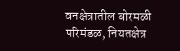वनक्षेत्रातील बोरमळी परिमंडळ, नियतक्षेत्र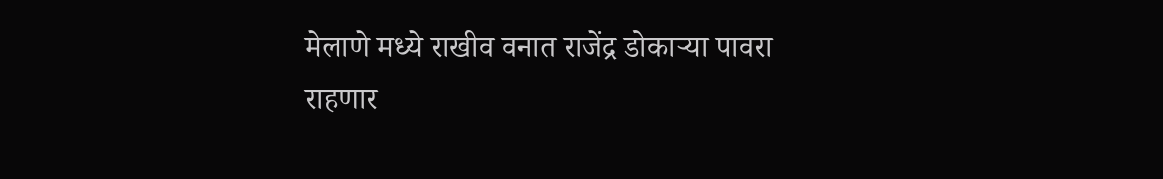मेलाणे मध्ये राखीव वनात राजेंद्र डोकाऱ्या पावरा राहणार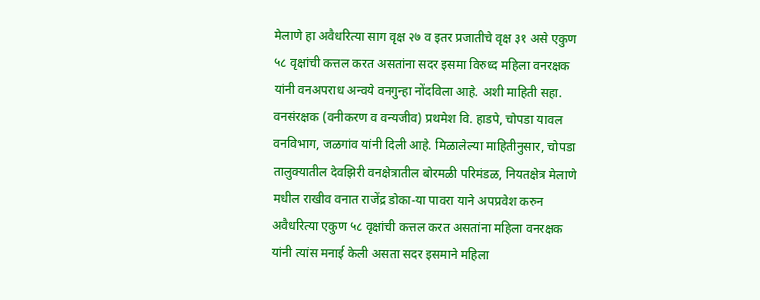मेलाणे हा अवैधरित्या साग वृक्ष २७ व इतर प्रजातीचे वृक्ष ३१ असे एकुण ५८ वृक्षांची कत्तल करत असतांना सदर इसमा विरुध्द महिला वनरक्षक यांनी वनअपराध अन्वये वनगुन्हा नोंदविला आहे. अशी माहिती सहा. वनसंरक्षक (वनीकरण व वन्यजीव) प्रथमेश वि. हाडपे, चोपडा यावल वनविभाग, जळगांव यांनी दिली आहे. मिळालेल्या माहितीनुसार, चोपडा तालुक्यातील देवझिरी वनक्षेत्रातील बोरमळी परिमंडळ, नियतक्षेत्र मेलाणे मधील राखीव वनात राजेंद्र डोका-या पावरा याने अपप्रवेश करुन अवैधरित्या एकुण ५८ वृक्षांची कत्तल करत असतांना महिला वनरक्षक यांनी त्यांस मनाई केली असता सदर इसमाने महिला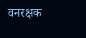वनरक्षक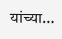यांच्या…